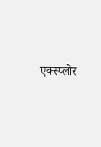एक्स्प्लोर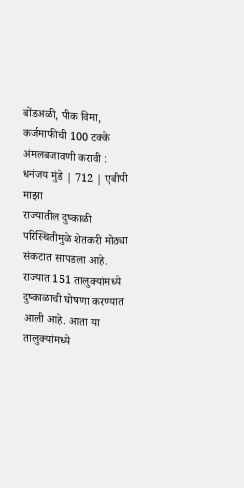बोंडअळी, पीक विमा, कर्जमाफीची 100 टक्के अंमलबजावणी करावी : धनंजय मुंडे | 712 | एबीपी माझा
राज्यातील दुष्काळी परिस्थितीमुळे शेतकरी मोठ्या संकटात सापडला आहे. राज्यात 151 तालुक्यांमध्ये दुष्काळाची घोषणा करण्यात आली आहे. आता या तालुक्यांमध्ये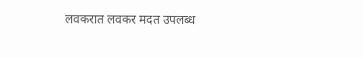लवकरात लवकर मदत उपलब्ध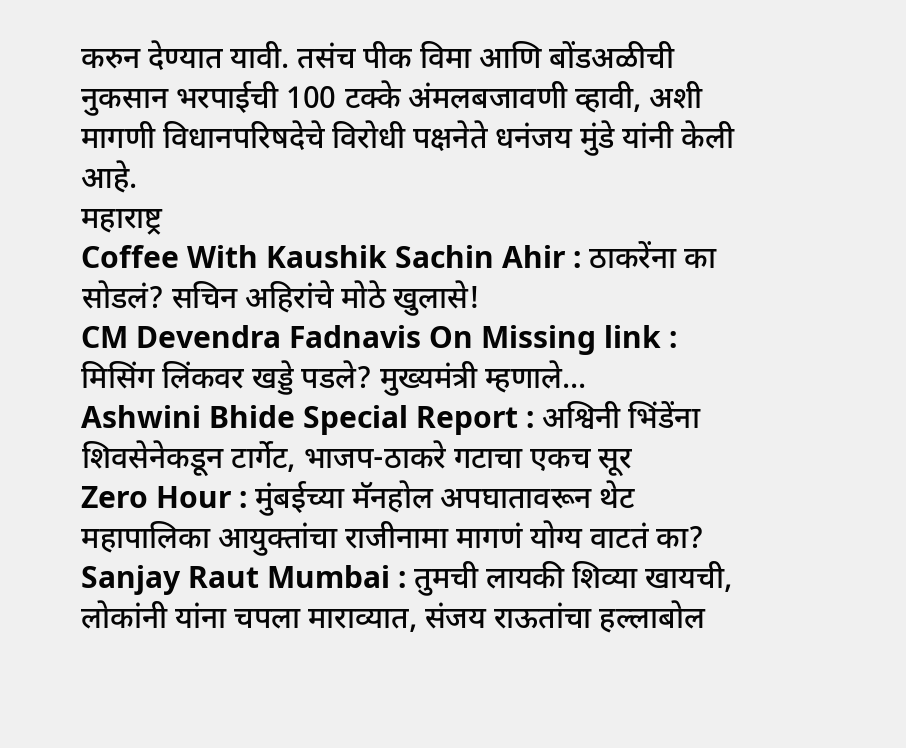करुन देण्यात यावी. तसंच पीक विमा आणि बोंडअळीची नुकसान भरपाईची 100 टक्के अंमलबजावणी व्हावी, अशी मागणी विधानपरिषदेचे विरोधी पक्षनेते धनंजय मुंडे यांनी केली आहे.
महाराष्ट्र
Coffee With Kaushik Sachin Ahir : ठाकरेंना का सोडलं? सचिन अहिरांचे मोठे खुलासे!
CM Devendra Fadnavis On Missing link : मिसिंग लिंकवर खड्डे पडले? मुख्यमंत्री म्हणाले...
Ashwini Bhide Special Report : अश्विनी भिंडेंना शिवसेनेकडून टार्गेट, भाजप-ठाकरे गटाचा एकच सूर
Zero Hour : मुंबईच्या मॅनहोल अपघातावरून थेट महापालिका आयुक्तांचा राजीनामा मागणं योग्य वाटतं का?
Sanjay Raut Mumbai : तुमची लायकी शिव्या खायची, लोकांनी यांना चपला माराव्यात, संजय राऊतांचा हल्लाबोल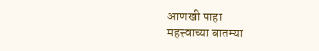आणखी पाहा
महत्त्वाच्या बातम्या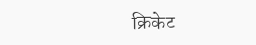क्रिकेट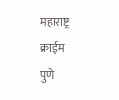महाराष्ट्र
क्राईम
पुणे